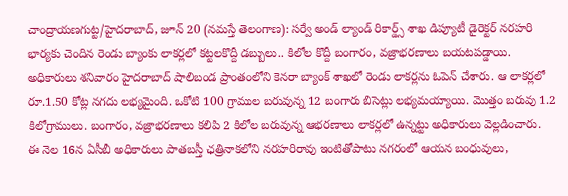చాంద్రాయణగుట్ట/హైదరాబాద్, జూన్ 20 (నమస్తే తెలంగాణ): సర్వే అండ్ ల్యాండ్ రికార్డ్స్ శాఖ డిప్యూటీ డైరెక్టర్ నరహరి భార్యకు చెందిన రెండు బ్యాంకు లాకర్లలో కట్టలకొద్దీ డబ్బులు.. కిలోల కొద్దీ బంగారం, వజ్రాభరణాలు బయటపడ్డాయి. అధికారులు శనివారం హైదరాబాద్ షాలిబండ ప్రాంతంలోని కెనరా బ్యాంక్ శాఖలో రెండు లాకర్లను ఓపెన్ చేశారు. ఆ లాకర్లలో రూ.1.50 కోట్ల నగదు లభ్యమైంది. ఒకోటి 100 గ్రాముల బరువున్న 12 బంగారు బిసెట్లు లభ్యమయ్యాయి. మొత్తం బరువు 1.2 కిలోగ్రాములు. బంగారం, వజ్రాభరణాలు కలిపి 2 కిలోల బరువున్న ఆభరణాలు లాకర్లలో ఉన్నట్టు అధికారులు వెల్లడించారు.
ఈ నెల 16న ఏసీబీ అధికారులు పాతబస్తీ ఛత్రినాకలోని నరహరిరావు ఇంటితోపాటు నగరంలో ఆయన బంధువులు,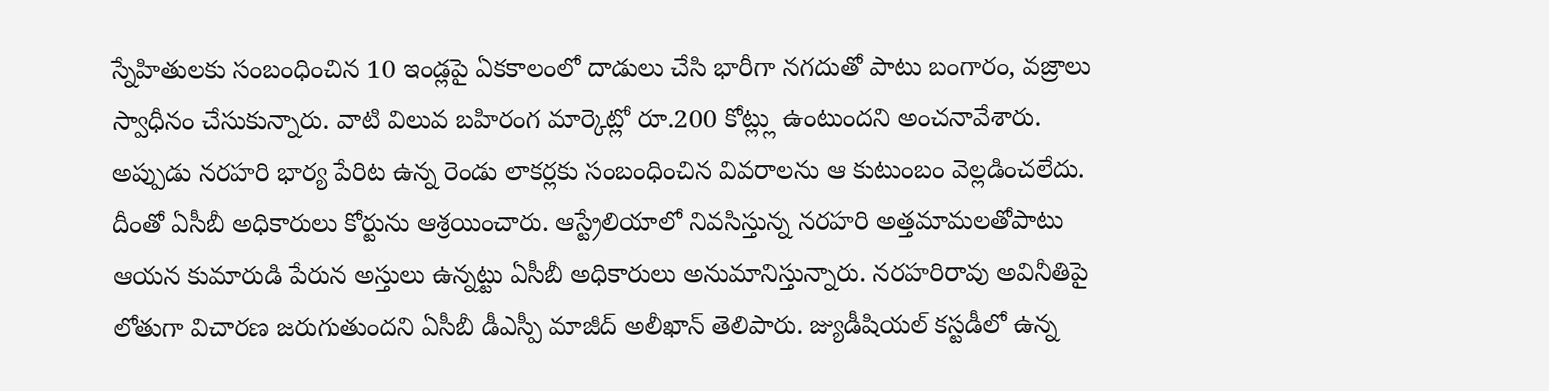స్నేహితులకు సంబంధించిన 10 ఇండ్లపై ఏకకాలంలో దాడులు చేసి భారీగా నగదుతో పాటు బంగారం, వజ్రాలు స్వాధీనం చేసుకున్నారు. వాటి విలువ బహిరంగ మార్కెట్లో రూ.200 కోట్ల్లు ఉంటుందని అంచనావేశారు. అప్పుడు నరహరి భార్య పేరిట ఉన్న రెండు లాకర్లకు సంబంధించిన వివరాలను ఆ కుటుంబం వెల్లడించలేదు. దీంతో ఏసీబీ అధికారులు కోర్టును ఆశ్రయించారు. ఆస్ట్రేలియాలో నివసిస్తున్న నరహరి అత్తమామలతోపాటు ఆయన కుమారుడి పేరున అస్తులు ఉన్నట్టు ఏసీబీ అధికారులు అనుమానిస్తున్నారు. నరహరిరావు అవినీతిపై లోతుగా విచారణ జరుగుతుందని ఏసీబీ డీఎస్పీ మాజీద్ అలీఖాన్ తెలిపారు. జ్యుడీషియల్ కస్టడీలో ఉన్న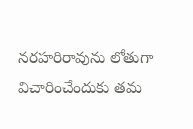నరహరిరావును లోతుగా విచారించేందుకు తమ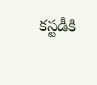కస్టడీకి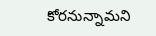కోరనున్నామని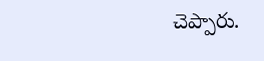చెప్పారు.